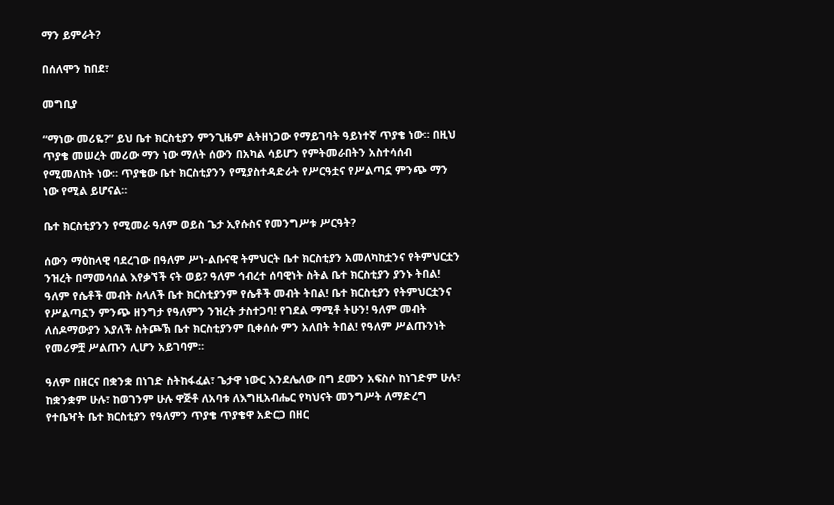ማን ይምራት?

በሰለሞን ከበደ፣

መግቢያ

“ማነው መሪዬ?” ይህ ቤተ ክርስቲያን ምንጊዜም ልትዘነጋው የማይገባት ዓይነተኛ ጥያቄ ነው። በዚህ ጥያቄ መሠረት መሪው ማን ነው ማለት ሰውን በአካል ሳይሆን የምትመራበትን አስተሳሰብ የሚመለከት ነው። ጥያቄው ቤተ ክርስቲያንን የሚያስተዳድራት የሥርዓቷና የሥልጣኗ ምንጭ ማን ነው የሚል ይሆናል።

ቤተ ክርስቲያንን የሚመራ ዓለም ወይስ ጌታ ኢየሱስና የመንግሥቱ ሥርዓት?

ሰውን ማዕከላዊ ባደረገው በዓለም ሥነ-ልቡናዊ ትምህርት ቤተ ክርስቲያን አመለካከቷንና የትምህርቷን ንዝረት በማመሳሰል እየቃኘች ናት ወይ? ዓለም ኅብረተ ሰባዊነት ስትል ቤተ ክርስቲያን ያንኑ ትበል! ዓለም የሴቶች መብት ስላለች ቤተ ክርስቲያንም የሴቶች መብት ትበል! ቤተ ክርስቲያን የትምህርቷንና የሥልጣኗን ምንጭ ዘንግታ የዓለምን ንዝረት ታስተጋባ! የገደል ማሚቶ ትሁን! ዓለም መብት ለሰዶማውያን እያለች ስትጮኽ ቤተ ክርስቲያንም ቢቀሰሱ ምን አለበት ትበል! የዓለም ሥልጡንነት የመሪዎቿ ሥልጡን ሊሆን አይገባም።

ዓለም በዘርና በቋንቋ በነገድ ስትከፋፈል፣ ጌታዋ ነውር እንደሌለው በግ ደሙን አፍስሶ ከነገድም ሁሉ፣ ከቋንቋም ሁሉ፣ ከወገንም ሁሉ ዋጅቶ ለአባቱ ለእግዚአብሔር የካህናት መንግሥት ለማድረግ የተቤዣት ቤተ ክርስቲያን የዓለምን ጥያቄ ጥያቄዋ አድርጋ በዘር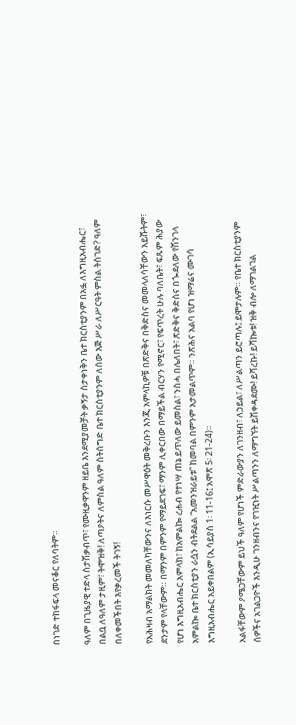በነገድ ተከፋፍላ መናቆር የለባትም።

ዓለም በጊዜያዊ ተድላ ስታሽቃብጥ፣ የሙዚቃዋንም ዘይቤ እንደሚያመቻት ቃኝታ ስታቀነቅን ቤተ ክርስቲያንም በአፏ ለእግዚአብሔር፣ በልቧ ለዓለም ታዚም፣ ትሞዝቅ! ለጣዖትና ለምስል ዓለም ስትሰግድ ቤተ ክርስቲያንም ለሰው እጅ ሥራ ለሥርዓት ምስል ትስገድ? ዓለም በለቀመችበት እየቃረመች ትገኝ!

የአሕዛብ አማልክት መመለካቸውንና ለእነርሱ መሥዋዕት መቅረቡን እንጂ አምላኪዎቹ በጽድቅና በቅድስና መመላለሳቸውን አይሹትም፣ ደንታም የላቸውም። በማንም በምንም የማይደገፍ፣ ማንም ሊቀርበው በማይችል ብርሃን የሚኖር፣ የፍጥረት ሁሉ ባለቤት፣ ፍጹም ሕያው የሆነ እግዚአብሔር አምላክ፣ ከአምልኰ ረሐብ የተነሣ ጠኔ ይጥለው ይመስል፣ ንስሓ በሌለበት፣ ጽድቅና ቅድስና በጐደለው የሽንገላ አምልኰ ቤተ ክርስቲያን ራሷን ብትደልል “አመንዝራይቱ” ከመባል በምንም አታመልጥም። ንጽሕና አልባ የሆነ ዝማሬና ሙገሳ እግዚአብሔር አይቀበልም (ኢሳይያስ 1፡ 11-16፤ አሞጽ 5፡ 21-24)።

አልፋቸውም ዖሜጋቸውም ይህች ዓለም የሆነች ምድራውያን ለገንዘብ፣ ለኃይል፣ ለሥልጣን ይሮጣሉ፤ ይሞታሉም። የቤተ ክርስቲያንም ሰዎችና አገልጋዮች እንዲሁ ገንዘብንና የገዢነት ሥልጣንን ለማግኘት ይሽቀዳደሙ! ይሻረኩ! ይሻኰቱ! ዝቅ ብሎ ለማገልገል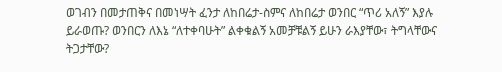ወገብን በመታጠቅና በመነሣት ፈንታ ለከበሬታ-ስምና ለከበሬታ ወንበር “ጥሪ አለኝ” እያሉ ይራወጡ? ወንበርን ለእኔ “ለተቀባሁት” ልቀቁልኝ አመቻቹልኝ ይሁን ራእያቸው፣ ትግላቸውና ትጋታቸው?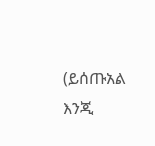(ይሰጡአል እንጂ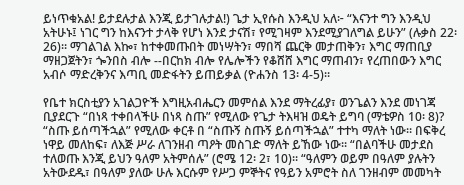ይነጥቁአል! ይታደሉታል እንጂ ይታገሉታል!) ጌታ ኢየሱስ እንዲህ አለ፦ “እናንተ ግን እንዲህ አትሁኑ፤ ነገር ግን ከእናንተ ታላቅ የሆነ እንደ ታናሽ፣ የሚገዛም እንደሚያገለግል ይሁን” (ሉቃስ 22፡ 26)። ማገልገል እኰ፣ ከተቀመጡበት መነሣትን፣ ማበሻ ጨርቅ መታጠቅን፣ እግር ማጠቢያ ማዘጋጀትን፣ ጐንበስ ብሎ --በርከክ ብሎ የሌሎችን የቆሸሸ እግር ማጠብን፣ የረጠበውን እግር አብሶ ማድረቅንና እጣቢ መድፋትን ይጠይቃል (ዮሐንስ 13፡ 4-5)።

የቤተ ክርስቲያን አገልጋዮች እግዚአብሔርን መምሰል እንደ ማትረፊያ፣ ወንጌልን እንደ መነገጃ ቢያደርጉ “በነጻ ተቀበላችሁ በነጻ ስጡ” የሚለው የጌታ ትእዛዝ ወዴት ይግባ (ማቴዎስ 10፡ 8)? “ስጡ ይሰጣችኋል” የሚለው ቀርቶ በ “ስጡኝ ስጡኝ ይሰጣችኋል” ተተካ ማለት ነው። በፍቅረ ነዋይ መለከፍ፣ ለእጅ ሥራ ለገንዘብ ጣዖት መስገድ ማለት ይኸው ነው። “በልባችሁ መታደስ ተለወጡ እንጂ ይህን ዓለም አትምሰሉ” (ሮሜ 12፡ 2፣ 10)። “ዓለምን ወይም በዓለም ያሉትን አትውደዱ፣ በዓለም ያለው ሁሉ እርሱም የሥጋ ምኞትና የዓይን አምሮት ስለ ገንዘብም መመካት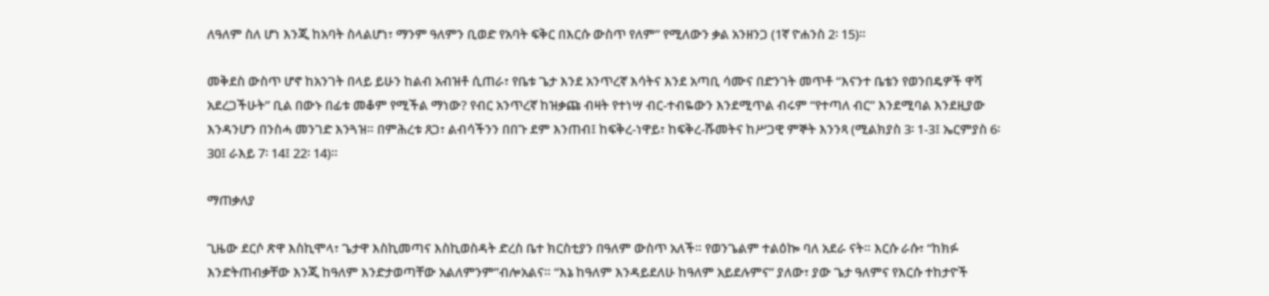ለዓለም ስለ ሆነ እንጂ ከአባት ስላልሆነ፣ ማንም ዓለምን ቢወድ የአባት ፍቅር በእርሱ ውስጥ የለም” የሚለውን ቃል አንዘንጋ (1ኛ ዮሐንስ 2፡ 15)።

መቅደስ ውስጥ ሆኖ ከአንገት በላይ ይሁን ከልብ አብዝቶ ሲጠራ፣ የቤቱ ጌታ እንደ አንጥረኛ እሳትና እንደ አጣቢ ሳሙና በድንገት መጥቶ “እናንተ ቤቴን የወንበዴዎች ዋሻ አደረጋችሁት” ቢል በውኑ በፊቱ መቆም የሚችል ማነው? የብር አንጥረኛ ከዝቃጩ ብዛት የተነሣ ብር-ተብዬውን እንደሚጥል ብሩም “የተጣለ ብር” እንደሚባል እንደዚያው እንዳንሆን በንስሓ መንገድ እንጓዝ። በምሕረቱ ጸጋ፣ ልብሳችንን በበጉ ደም እንጠብ፤ ከፍቅረ-ነዋይ፣ ከፍቅረ-ሹመትና ከሥጋዊ ምኞት እንንጻ (ሚልክያስ 3፡ 1-3፤ ኤርምያስ 6፡ 30፤ ራእይ 7፡ 14፤ 22፡ 14)።

ማጠቃለያ

ጊዜው ደርሶ ጽዋ እስኪሞላ፣ ጌታዋ እስኪመጣና እስኪወስዳት ድረስ ቤተ ክርስቲያን በዓለም ውስጥ አለች። የወንጌልም ተልዕኰ ባለ አደራ ናት። እርሱ ራሱ፣ “ከክፉ እንድትጠብቃቸው እንጂ ከዓለም እንድታወጣቸው አልለምንም”ብሎአልና። “እኔ ከዓለም እንዳይደለሁ ከዓለም አይደሉምና” ያለው፣ ያው ጌታ ዓለምና የእርሱ ተከታዮች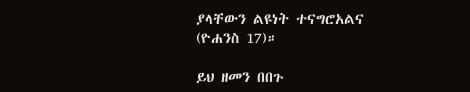ያላቸውን ልዩነት ተናግሮአልና (ዮሐንስ 17)።

ይህ ዘመን በበጉ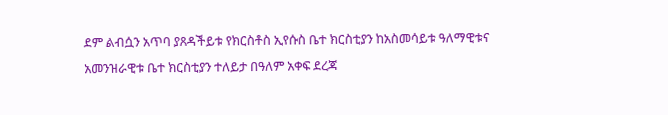ደም ልብሷን አጥባ ያጸዳችይቱ የክርስቶስ ኢየሱስ ቤተ ክርስቲያን ከአስመሳይቱ ዓለማዊቱና አመንዝራዊቱ ቤተ ክርስቲያን ተለይታ በዓለም አቀፍ ደረጃ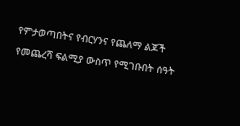የምታወጣበትና የብርሃንና የጨለማ ልጆች የመጨረሻ ፍልሚያ ውስጥ የሚገቡበት ሰዓት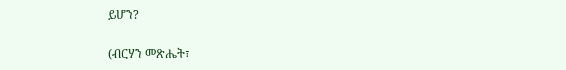ይሆን?

(ብርሃን መጽሔት፣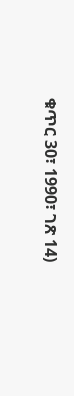ቁጥር 30፣ 1990፣ ገጽ 14)